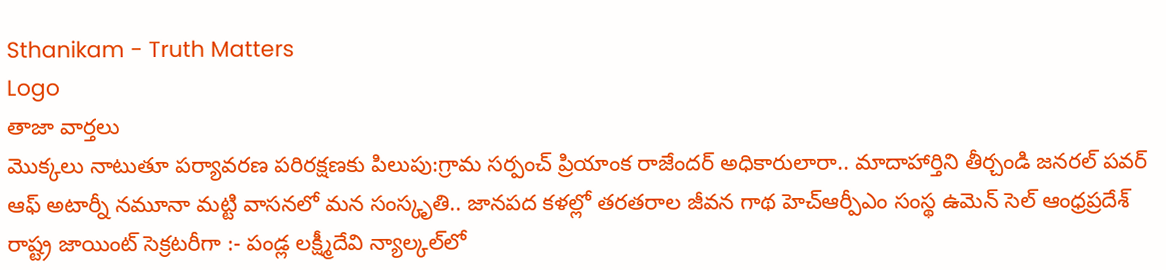Sthanikam - Truth Matters
Logo
తాజా వార్తలు
మొక్కలు నాటుతూ పర్యావరణ పరిరక్షణకు పిలుపు:గ్రామ సర్పంచ్ ప్రియాంక రాజేందర్ అధికారులారా.. మాదాహార్తిని తీర్చండి జనరల్ పవర్ ఆఫ్ అటార్నీ నమూనా మట్టి వాసనలో మన సంస్కృతి.. జానపద కళల్లో తరతరాల జీవన గాథ హెచ్ఆర్పీఎం సంస్థ ఉమెన్ సెల్ ఆంధ్రప్రదేశ్ రాష్ట్ర జాయింట్ సెక్రటరీగా :- పండ్ల లక్ష్మీదేవి న్యాల్కల్‌లో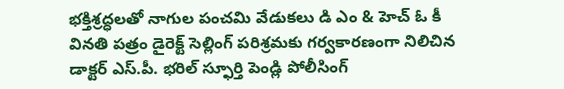భక్తిశ్రద్ధలతో నాగుల పంచమి వేడుకలు డి ఎం & హెచ్ ఓ కీ వినతి పత్రం డైరెక్ట్ సెల్లింగ్ పరిశ్రమకు గర్వకారణంగా నిలిచిన డాక్టర్ ఎస్.పీ. భరిల్ స్ఫూర్తి పెండ్లి పోలీసింగ్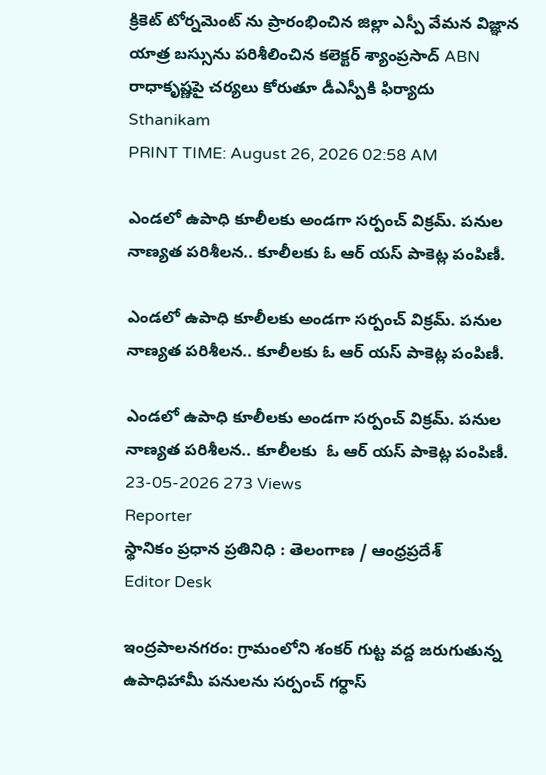క్రికెట్ టోర్నమెంట్ ను ప్రారంభించిన జిల్లా ఎస్పీ వేమన విజ్ఞాన యాత్ర బస్సును పరిశీలించిన కలెక్టర్ శ్యాంప్రసాద్ ABN రాధాకృష్ణపై చర్యలు కోరుతూ డీఎస్పీకి ఫిర్యాదు
Sthanikam
PRINT TIME: August 26, 2026 02:58 AM

ఎండలో ఉపాధి కూలీలకు అండగా సర్పంచ్ విక్రమ్. పనుల నాణ్యత పరిశీలన.. కూలీలకు ఓ ఆర్ యస్ పాకెట్ల పంపిణీ.

ఎండలో ఉపాధి కూలీలకు అండగా సర్పంచ్ విక్రమ్. పనుల నాణ్యత పరిశీలన.. కూలీలకు ఓ ఆర్ యస్ పాకెట్ల పంపిణీ.

ఎండలో ఉపాధి కూలీలకు అండగా సర్పంచ్ విక్రమ్. పనుల నాణ్యత పరిశీలన.. కూలీలకు  ఓ ఆర్ యస్ పాకెట్ల పంపిణీ.
23-05-2026 273 Views
Reporter
స్థానికం ప్రధాన ప్రతినిధి : తెలంగాణ / ఆంధ్రప్రదేశ్
Editor Desk

ఇంద్రపాలనగరం: గ్రామంలోని శంకర్ గుట్ట వద్ద జరుగుతున్న ఉపాధిహామీ పనులను సర్పంచ్ గర్ధాస్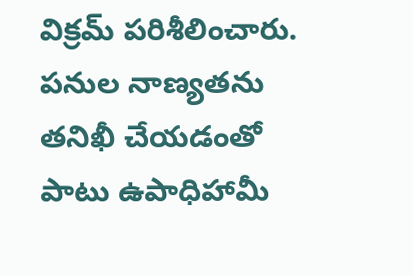విక్రమ్ పరిశీలించారు. పనుల నాణ్యతను తనిఖీ చేయడంతో పాటు ఉపాధిహామీ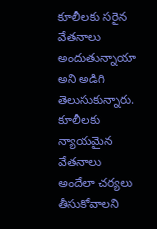కూలీలకు సరైన వేతనాలు అందుతున్నాయా అని అడిగి తెలుసుకున్నారు. కూలీలకు న్యాయమైన వేతనాలు అందేలా చర్యలు తీసుకోవాలని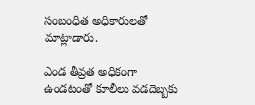సంబంధిత అధికారులతో మాట్లాడారు.

ఎండ తీవ్రత అధికంగా ఉండటంతో కూలీలు వడదెబ్బకు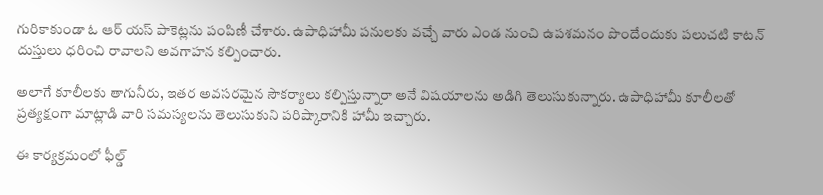గురికాకుండా ఓ ఆర్ యస్ పాకెట్లను పంపిణీ చేశారు. ఉపాధిహామీ పనులకు వచ్చే వారు ఎండ నుంచి ఉపశమనం పొందేందుకు పలుచటి కాటన్ దుస్తులు ధరించి రావాలని అవగాహన కల్పించారు.

అలాగే కూలీలకు తాగునీరు, ఇతర అవసరమైన సౌకర్యాలు కల్పిస్తున్నారా అనే విషయాలను అడిగి తెలుసుకున్నారు. ఉపాధిహామీ కూలీలతో ప్రత్యక్షంగా మాట్లాడి వారి సమస్యలను తెలుసుకుని పరిష్కారానికి హామీ ఇచ్చారు.

ఈ కార్యక్రమంలో ఫీల్డ్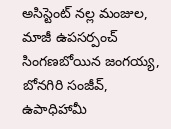అసిస్టెంట్ నల్ల మంజుల, మాజీ ఉపసర్పంచ్ సింగణబోయిన జంగయ్య, బోనగిరి సంజీవ్, ఉపాధిహామీ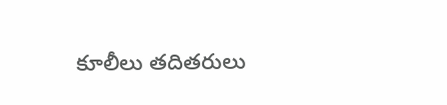కూలీలు తదితరులు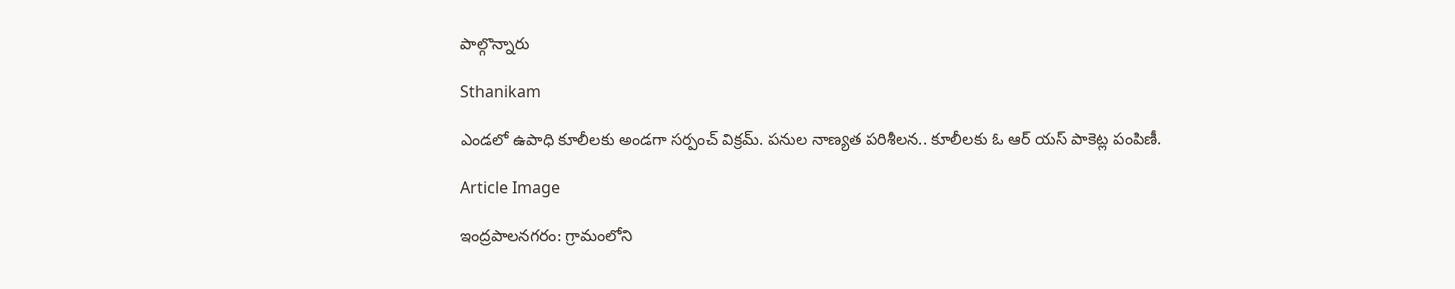పాల్గొన్నారు

Sthanikam

ఎండలో ఉపాధి కూలీలకు అండగా సర్పంచ్ విక్రమ్. పనుల నాణ్యత పరిశీలన.. కూలీలకు ఓ ఆర్ యస్ పాకెట్ల పంపిణీ.

Article Image

ఇంద్రపాలనగరం: గ్రామంలోని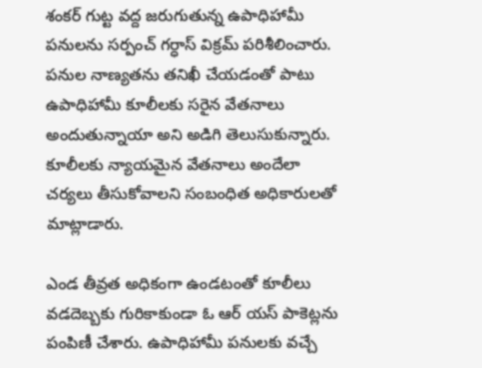శంకర్ గుట్ట వద్ద జరుగుతున్న ఉపాధిహామీ పనులను సర్పంచ్ గర్ధాస్ విక్రమ్ పరిశీలించారు. పనుల నాణ్యతను తనిఖీ చేయడంతో పాటు ఉపాధిహామీ కూలీలకు సరైన వేతనాలు అందుతున్నాయా అని అడిగి తెలుసుకున్నారు. కూలీలకు న్యాయమైన వేతనాలు అందేలా చర్యలు తీసుకోవాలని సంబంధిత అధికారులతో మాట్లాడారు.

ఎండ తీవ్రత అధికంగా ఉండటంతో కూలీలు వడదెబ్బకు గురికాకుండా ఓ ఆర్ యస్ పాకెట్లను పంపిణీ చేశారు. ఉపాధిహామీ పనులకు వచ్చే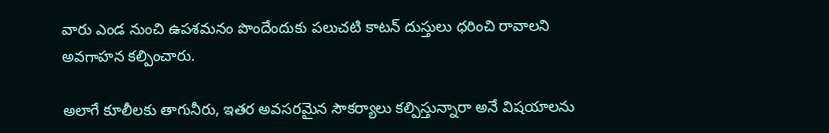వారు ఎండ నుంచి ఉపశమనం పొందేందుకు పలుచటి కాటన్ దుస్తులు ధరించి రావాలని అవగాహన కల్పించారు.

అలాగే కూలీలకు తాగునీరు, ఇతర అవసరమైన సౌకర్యాలు కల్పిస్తున్నారా అనే విషయాలను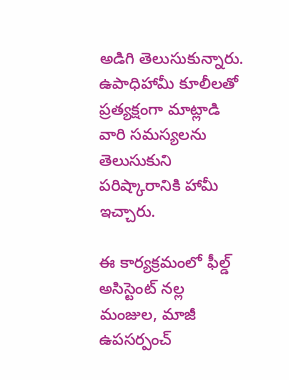అడిగి తెలుసుకున్నారు. ఉపాధిహామీ కూలీలతో ప్రత్యక్షంగా మాట్లాడి వారి సమస్యలను తెలుసుకుని పరిష్కారానికి హామీ ఇచ్చారు.

ఈ కార్యక్రమంలో ఫీల్డ్ అసిస్టెంట్ నల్ల మంజుల, మాజీ ఉపసర్పంచ్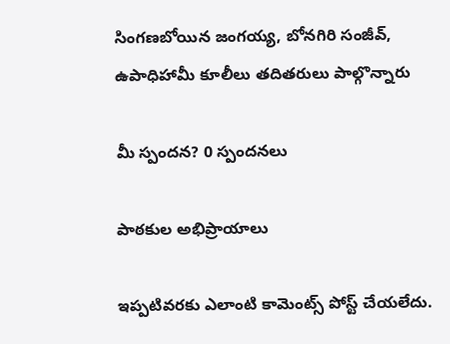సింగణబోయిన జంగయ్య, బోనగిరి సంజీవ్, ఉపాధిహామీ కూలీలు తదితరులు పాల్గొన్నారు

మీ స్పందన? 0 స్పందనలు

పాఠకుల అభిప్రాయాలు

ఇప్పటివరకు ఎలాంటి కామెంట్స్ పోస్ట్ చేయలేదు.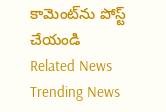కామెంట్‌ను పోస్ట్ చేయండి
Related News
Trending News